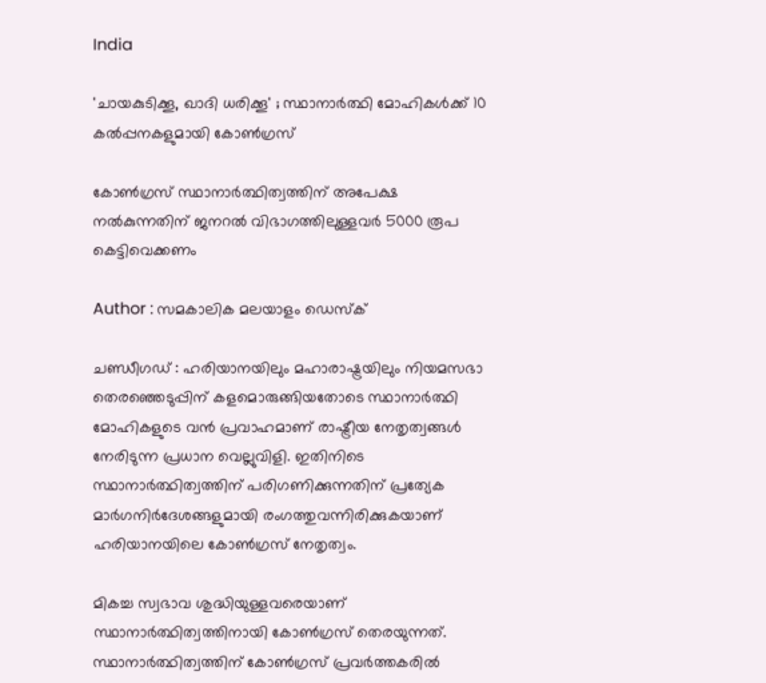India

'ചായകുടിക്കൂ, ഖാദി ധരിക്കൂ' ; സ്ഥാനാര്‍ത്ഥി മോഹികള്‍ക്ക് 10 കല്‍പ്പനകളുമായി കോണ്‍ഗ്രസ്

കോണ്‍ഗ്രസ് സ്ഥാനാര്‍ത്ഥിത്വത്തിന് അപേക്ഷ നല്‍കുന്നതിന് ജനറല്‍ വിഭാഗത്തിലുള്ളവര്‍ 5000 രൂപ കെട്ടിവെക്കണം

Author : സമകാലിക മലയാളം ഡെസ്ക്

ചണ്ഡീഗഡ് : ഹരിയാനയിലും മഹാരാഷ്ട്രയിലും നിയമസഭാ തെരഞ്ഞെടുപ്പിന് കളമൊരുങ്ങിയതോടെ സ്ഥാനാര്‍ത്ഥി മോഹികളുടെ വന്‍ പ്രവാഹമാണ് രാഷ്ട്രീയ നേതൃത്വങ്ങള്‍ നേരിടുന്ന പ്രധാന വെല്ലുവിളി. ഇതിനിടെ സ്ഥാനാര്‍ത്ഥിത്വത്തിന് പരിഗണിക്കുന്നതിന് പ്രത്യേക മാര്‍ഗനിര്‍ദേശങ്ങളുമായി രംഗത്തുവന്നിരിക്കുകയാണ് ഹരിയാനയിലെ കോണ്‍ഗ്രസ് നേതൃത്വം.

മികച്ച സ്വഭാവ ശുദ്ധിയുള്ളവരെയാണ് സ്ഥാനാര്‍ത്ഥിത്വത്തിനായി കോണ്‍ഗ്രസ് തെരയുന്നത്. സ്ഥാനാര്‍ത്ഥിത്വത്തിന് കോണ്‍ഗ്രസ് പ്രവര്‍ത്തകരില്‍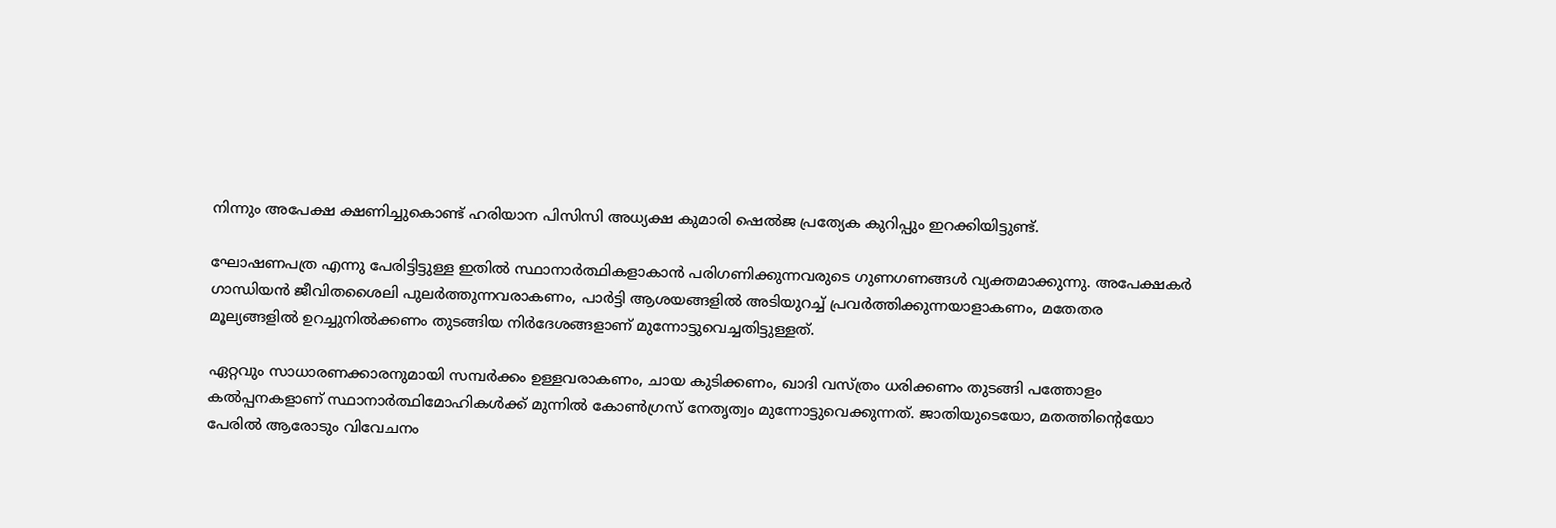നിന്നും അപേക്ഷ ക്ഷണിച്ചുകൊണ്ട് ഹരിയാന പിസിസി അധ്യക്ഷ കുമാരി ഷെല്‍ജ പ്രത്യേക കുറിപ്പും ഇറക്കിയിട്ടുണ്ട്.

ഘോഷണപത്ര എന്നു പേരിട്ടിട്ടുള്ള ഇതില്‍ സ്ഥാനാര്‍ത്ഥികളാകാന്‍ പരിഗണിക്കുന്നവരുടെ ഗുണഗണങ്ങള്‍ വ്യക്തമാക്കുന്നു. അപേക്ഷകര്‍ ഗാന്ധിയന്‍ ജീവിതശൈലി പുലര്‍ത്തുന്നവരാകണം, പാര്‍ട്ടി ആശയങ്ങളില്‍ അടിയുറച്ച് പ്രവര്‍ത്തിക്കുന്നയാളാകണം, മതേതര മൂല്യങ്ങളില്‍ ഉറച്ചുനില്‍ക്കണം തുടങ്ങിയ നിര്‍ദേശങ്ങളാണ് മുന്നോട്ടുവെച്ചതിട്ടുള്ളത്.

ഏറ്റവും സാധാരണക്കാരനുമായി സമ്പര്‍ക്കം ഉള്ളവരാകണം, ചായ കുടിക്കണം, ഖാദി വസ്ത്രം ധരിക്കണം തുടങ്ങി പത്തോളം കല്‍പ്പനകളാണ് സ്ഥാനാര്‍ത്ഥിമോഹികള്‍ക്ക് മുന്നില്‍ കോണ്‍ഗ്രസ് നേതൃത്വം മുന്നോട്ടുവെക്കുന്നത്. ജാതിയുടെയോ, മതത്തിന്റെയോ പേരില്‍ ആരോടും വിവേചനം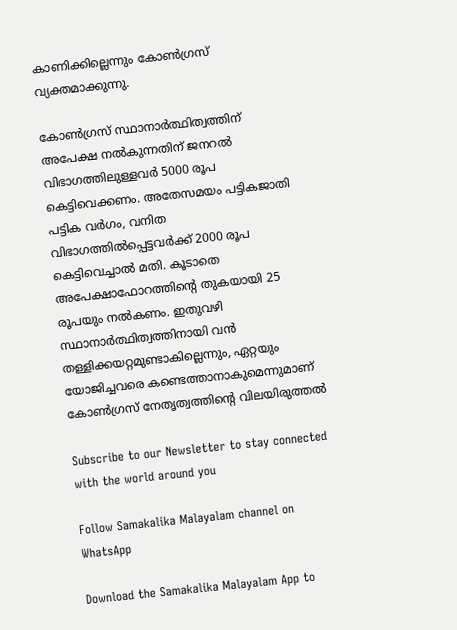കാണിക്കില്ലെന്നും കോണ്‍ഗ്രസ് വ്യക്തമാക്കുന്നു.

കോണ്‍ഗ്രസ് സ്ഥാനാര്‍ത്ഥിത്വത്തിന് അപേക്ഷ നല്‍കുന്നതിന് ജനറല്‍ വിഭാഗത്തിലുള്ളവര്‍ 5000 രൂപ കെട്ടിവെക്കണം. അതേസമയം പട്ടികജാതി പട്ടിക വര്‍ഗം, വനിത വിഭാഗത്തില്‍പ്പെട്ടവര്‍ക്ക് 2000 രൂപ കെട്ടിവെച്ചാല്‍ മതി. കൂടാതെ അപേക്ഷാഫോറത്തിന്റെ തുകയായി 25 രൂപയും നല്‍കണം. ഇതുവഴി സ്ഥാനാര്‍ത്ഥിത്വത്തിനായി വന്‍ തള്ളിക്കയറ്റമുണ്ടാകില്ലെന്നും, ഏറ്റയും യോജിച്ചവരെ കണ്ടെത്താനാകുമെന്നുമാണ് കോണ്‍ഗ്രസ് നേതൃത്വത്തിന്റെ വിലയിരുത്തല്‍

Subscribe to our Newsletter to stay connected with the world around you

Follow Samakalika Malayalam channel on WhatsApp

Download the Samakalika Malayalam App to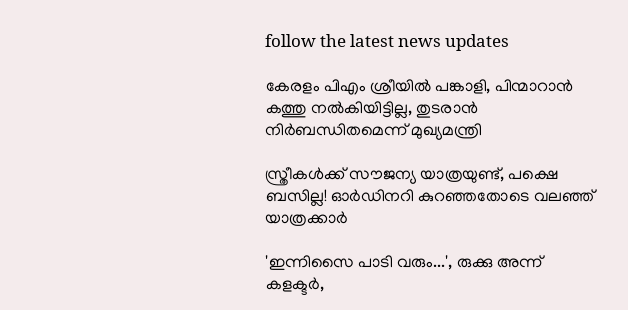follow the latest news updates

കേരളം പിഎം ശ്രീയില്‍ പങ്കാളി, പിന്മാറാന്‍ കത്തു നല്‍കിയിട്ടില്ല, തുടരാന്‍ നിര്‍ബന്ധിതമെന്ന് മുഖ്യമന്ത്രി

സ്ത്രീകൾക്ക് സൗജന്യ യാത്രയുണ്ട്, പക്ഷെ ബസില്ല! ഓർഡിനറി കുറഞ്ഞതോടെ വലഞ്ഞ് യാത്രക്കാർ

'ഇന്നിസൈ പാടി വരും...', രുക്കു അന്ന് കളക്ടർ,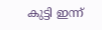കുട്ടി ഇന്ന്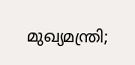മുഖ്യമന്ത്രി;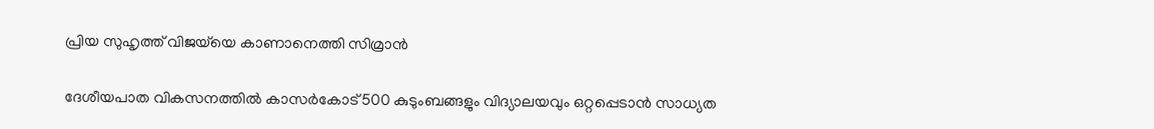പ്രിയ സുഹൃത്ത് വിജയ്‌യെ കാണാനെത്തി സിമ്രാൻ

ദേശീയപാത വികസനത്തിൽ കാസർകോട് 500 കുടുംബങ്ങളും വിദ്യാലയവും ഒറ്റപ്പെടാൻ സാധ്യത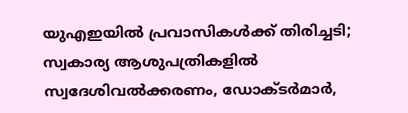യുഎഇയില്‍ പ്രവാസികള്‍ക്ക് തിരിച്ചടി; സ്വകാര്യ ആശുപത്രികളില്‍ സ്വദേശിവല്‍ക്കരണം, ഡോക്ടര്‍മാര്‍,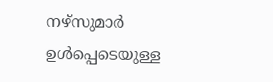നഴ്‌സുമാര്‍ ഉള്‍പ്പെടെയുള്ള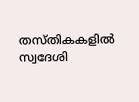തസ്തികകളില്‍ സ്വദേശി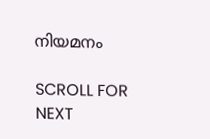നിയമനം

SCROLL FOR NEXT